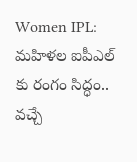Women IPL: మహిళల ఐపీఎల్ కు రంగం సిద్ధం.. వచ్చే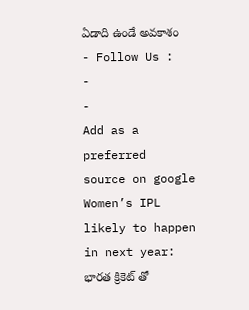ఏడాది ఉండే అవకాశం
- Follow Us :
-
-
Add as a preferred
source on google
Women’s IPL likely to happen in next year: భారత క్రికెట్ తో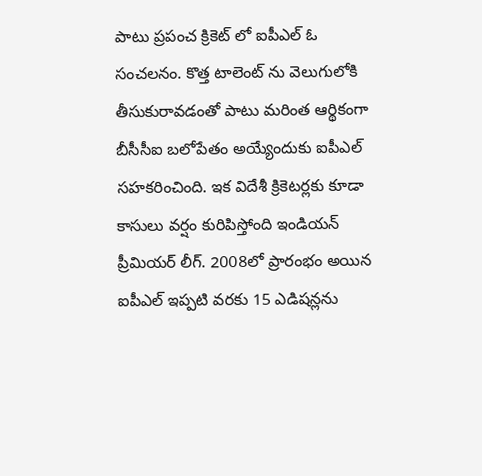పాటు ప్రపంచ క్రికెట్ లో ఐపీఎల్ ఓ సంచలనం. కొత్త టాలెంట్ ను వెలుగులోకి తీసుకురావడంతో పాటు మరింత ఆర్థికంగా బీసీసీఐ బలోపేతం అయ్యేందుకు ఐపీఎల్ సహకరించింది. ఇక విదేశీ క్రికెటర్లకు కూడా కాసులు వర్షం కురిపిస్తోంది ఇండియన్ ప్రీమియర్ లీగ్. 2008లో ప్రారంభం అయిన ఐపీఎల్ ఇప్పటి వరకు 15 ఎడిషన్లను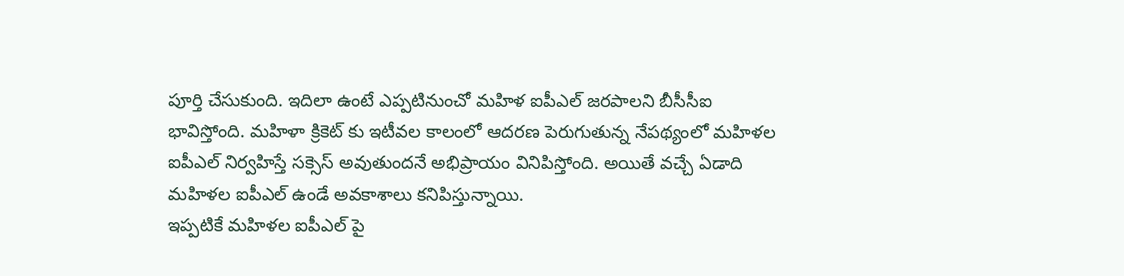పూర్తి చేసుకుంది. ఇదిలా ఉంటే ఎప్పటినుంచో మహిళ ఐపీఎల్ జరపాలని బీసీసీఐ భావిస్తోంది. మహిళా క్రికెట్ కు ఇటీవల కాలంలో ఆదరణ పెరుగుతున్న నేపథ్యంలో మహిళల ఐపీఎల్ నిర్వహిస్తే సక్సెస్ అవుతుందనే అభిప్రాయం వినిపిస్తోంది. అయితే వచ్చే ఏడాది మహిళల ఐపీఎల్ ఉండే అవకాశాలు కనిపిస్తున్నాయి.
ఇప్పటికే మహిళల ఐపీఎల్ పై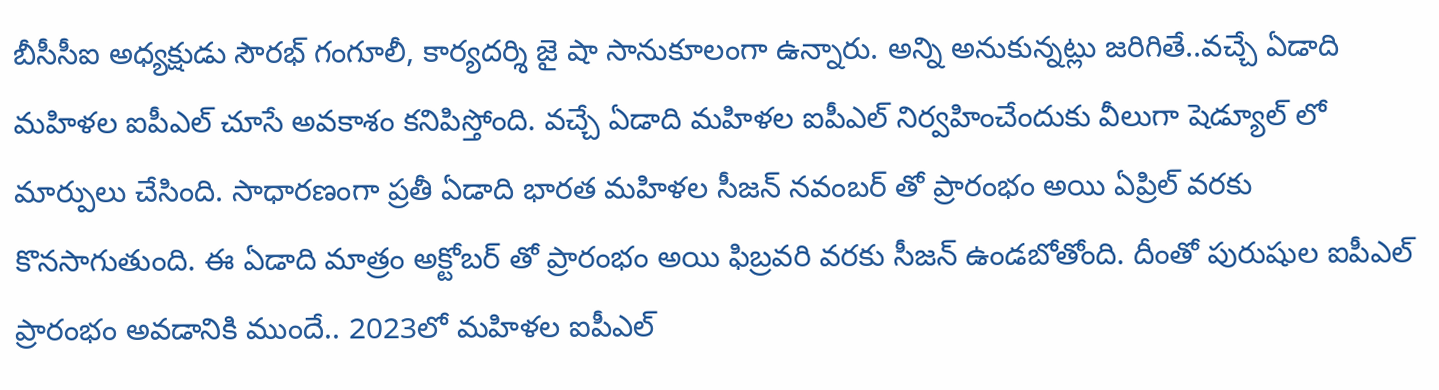బీసీసీఐ అధ్యక్షుడు సౌరభ్ గంగూలీ, కార్యదర్శి జై షా సానుకూలంగా ఉన్నారు. అన్ని అనుకున్నట్లు జరిగితే..వచ్చే ఏడాది మహిళల ఐపీఎల్ చూసే అవకాశం కనిపిస్తోంది. వచ్చే ఏడాది మహిళల ఐపీఎల్ నిర్వహించేందుకు వీలుగా షెడ్యూల్ లో మార్పులు చేసింది. సాధారణంగా ప్రతీ ఏడాది భారత మహిళల సీజన్ నవంబర్ తో ప్రారంభం అయి ఏప్రిల్ వరకు కొనసాగుతుంది. ఈ ఏడాది మాత్రం అక్టోబర్ తో ప్రారంభం అయి ఫిబ్రవరి వరకు సీజన్ ఉండబోతోంది. దీంతో పురుషుల ఐపీఎల్ ప్రారంభం అవడానికి ముందే.. 2023లో మహిళల ఐపీఎల్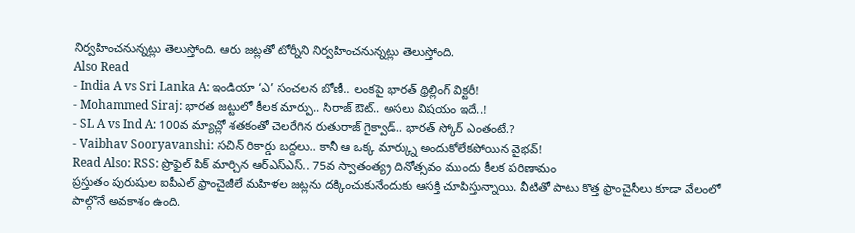నిర్వహించనున్నట్లు తెలుస్తోంది. ఆరు జట్లతో టోర్నీని నిర్వహించనున్నట్లు తెలుస్తోంది.
Also Read
- India A vs Sri Lanka A: ఇండియా ‘ఎ’ సంచలన బోణీ.. లంకపై భారత్ థ్రిల్లింగ్ విక్టరీ!
- Mohammed Siraj: భారత జట్టులో కీలక మార్పు.. సిరాజ్ ఔట్.. అసలు విషయం ఇదే..!
- SL A vs Ind A: 100వ మ్యాచ్లో శతకంతో చెలరేగిన రుతురాజ్ గైక్వాడ్.. భారత్ స్కోర్ ఎంతంటే.?
- Vaibhav Sooryavanshi: సచిన్ రికార్డు బద్దలు.. కానీ ఆ ఒక్క మార్క్ను అందుకోలేకపోయిన వైభవ్!
Read Also: RSS: ప్రొఫైల్ పిక్ మార్చిన ఆర్ఎస్ఎస్.. 75వ స్వాతంత్య్ర దినోత్సవం ముందు కీలక పరిణామం
ప్రస్తుతం పురుషుల ఐపీఎల్ ఫ్రాంచైజీలే మహిళల జట్లను దక్కించుకునేందుకు ఆసక్తి చూపిస్తున్నాయి. వీటితో పాటు కొత్త ఫ్రాంచైసీలు కూడా వేలంలో పాల్గొనే అవకాశం ఉంది.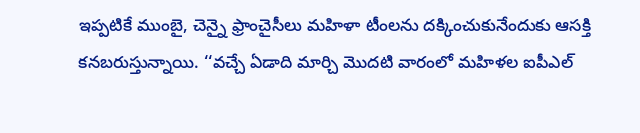ఇప్పటికే ముంబై, చెన్నై ఫ్రాంచైసీలు మహిళా టీంలను దక్కించుకునేందుకు ఆసక్తి కనబరుస్తున్నాయి. ‘‘వచ్చే ఏడాది మార్చి మొదటి వారంలో మహిళల ఐపీఎల్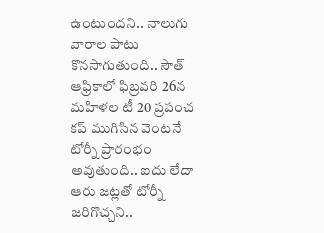ఉంటుందని.. నాలుగు వారాల పాటు కొనసాగుతుంది.. సౌత్ ఆఫ్రికాలో ఫిబ్రవరి 26న మహిళల టీ 20 ప్రపంచ కప్ ముగిసిన వెంటనే టోర్నీ ప్రారంభం అవుతుంది.. ఐదు లేదా ఆరు జట్లతో టోర్నీ జరిగొచ్చని..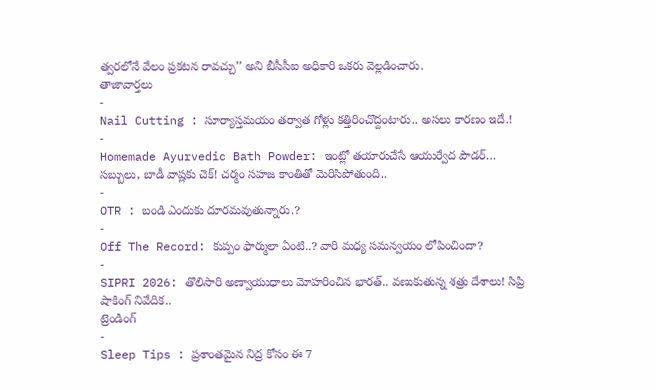త్వరలోనే వేలం ప్రకటన రావచ్చు’’ అని బీసీసీఐ అధికారి ఒకరు వెల్లడించారు.
తాజావార్తలు
-
Nail Cutting : సూర్యాస్తమయం తర్వాత గోళ్లు కత్తిరించొద్దంటారు.. అసలు కారణం ఇదే.!
-
Homemade Ayurvedic Bath Powder: ఇంట్లో తయారుచేసే ఆయుర్వేద పౌడర్… సబ్బులు, బాడీ వాష్లకు చెక్! చర్మం సహజ కాంతితో మెరిసిపోతుంది..
-
OTR : బండి ఎందుకు దూరమవుతున్నారు.?
-
Off The Record: కుప్పం ఫార్ములా ఏంటి..? వారి మధ్య సమన్వయం లోపించిందా?
-
SIPRI 2026: తొలిసారి అణ్వాయుధాలు మోహరించిన భారత్.. వణుకుతున్న శత్రు దేశాలు! సిప్రి షాకింగ్ నివేదిక..
ట్రెండింగ్
-
Sleep Tips : ప్రశాంతమైన నిద్ర కోసం ఈ 7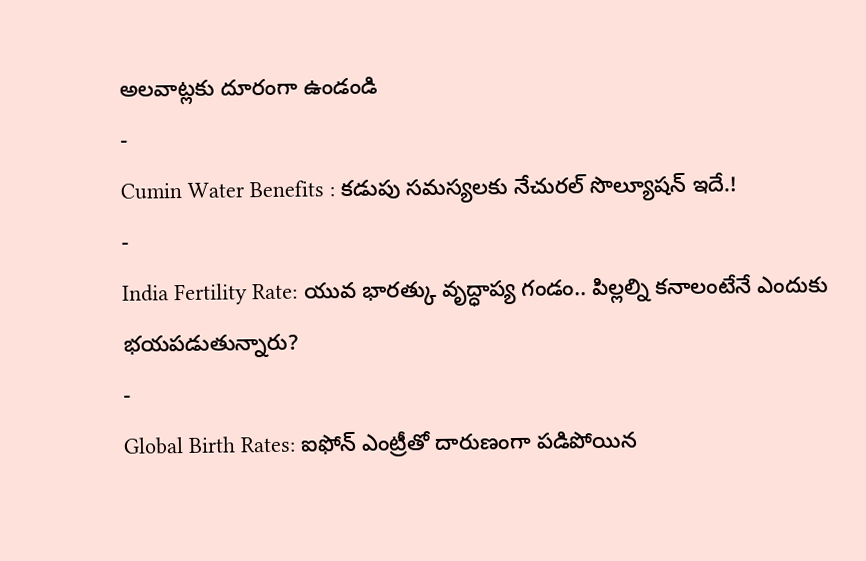అలవాట్లకు దూరంగా ఉండండి
-
Cumin Water Benefits : కడుపు సమస్యలకు నేచురల్ సొల్యూషన్ ఇదే.!
-
India Fertility Rate: యువ భారత్కు వృద్ధాప్య గండం.. పిల్లల్ని కనాలంటేనే ఎందుకు భయపడుతున్నారు?
-
Global Birth Rates: ఐఫోన్ ఎంట్రీతో దారుణంగా పడిపోయిన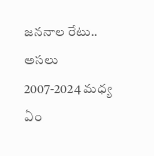జననాల రేటు.. అసలు 2007-2024 మధ్య ఏం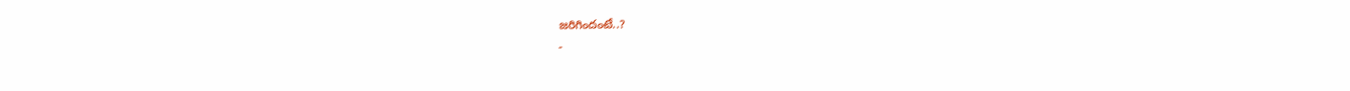జరిగిందంటే..?
-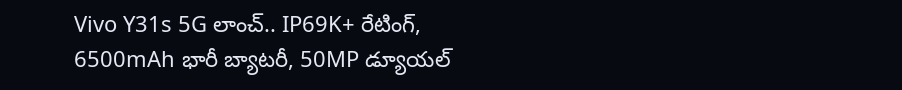Vivo Y31s 5G లాంచ్.. IP69K+ రేటింగ్, 6500mAh భారీ బ్యాటరీ, 50MP డ్యూయల్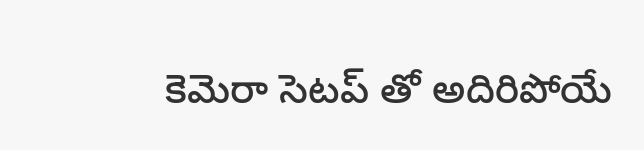కెమెరా సెటప్ తో అదిరిపోయే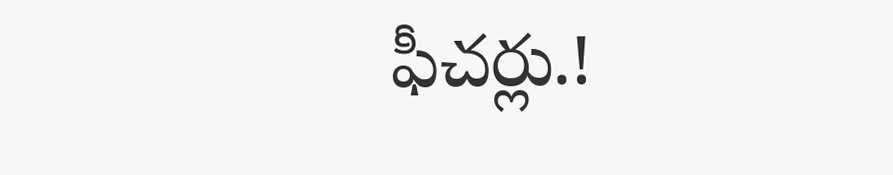ఫీచర్లు.!